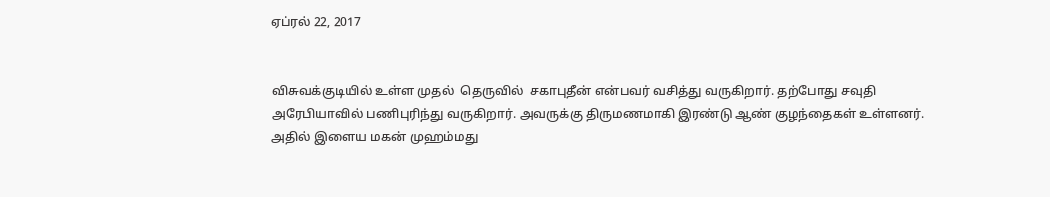ஏப்ரல் 22, 2017


விசுவக்குடியில் உள்ள முதல்  தெருவில்  சகாபுதீன் என்பவர் வசித்து வருகிறார். தற்போது சவுதி அரேபியாவில் பணிபுரிந்து வருகிறார். அவருக்கு திருமணமாகி இரண்டு ஆண் குழந்தைகள் உள்ளனர். அதில் இளைய மகன் முஹம்மது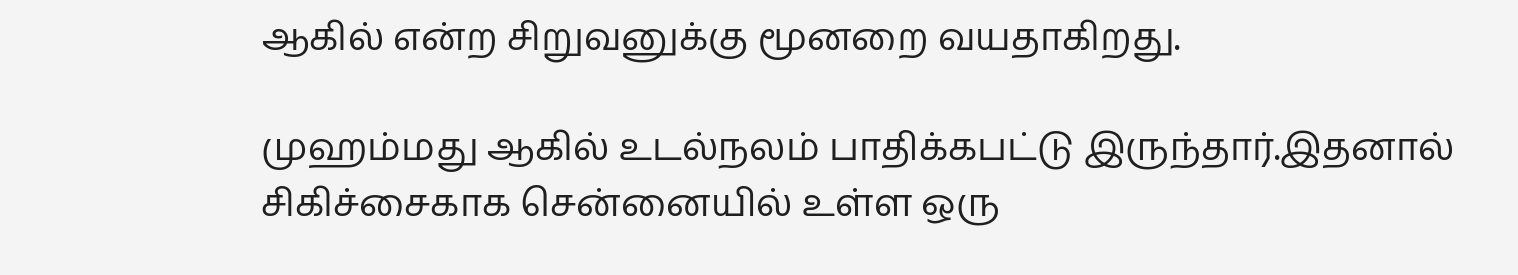ஆகில் என்ற சிறுவனுக்கு மூனறை வயதாகிறது.

முஹம்மது ஆகில் உடல்நலம் பாதிக்கபட்டு இருந்தார்.இதனால் சிகிச்சைகாக சென்னையில் உள்ள ஒரு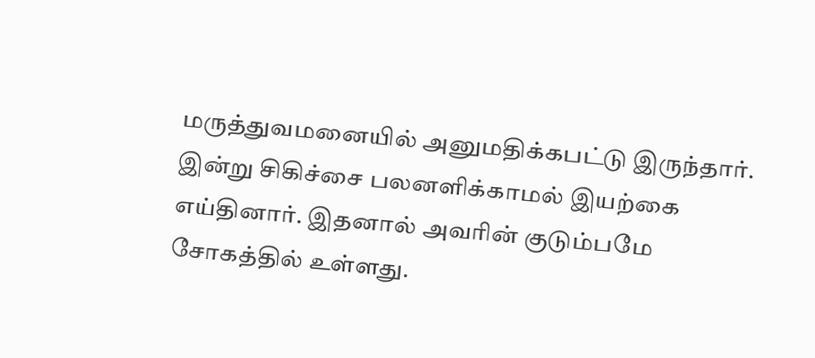மருத்துவமனையில் அனுமதிக்கபட்டு இருந்தார். இன்று சிகிச்சை பலனளிக்காமல் இயற்கை எய்தினார். இதனால் அவரின் குடும்பமே சோகத்தில் உள்ளது.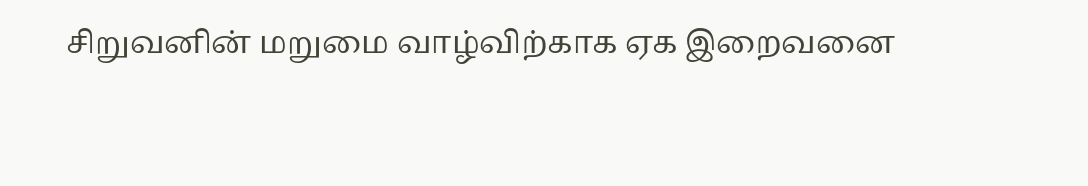சிறுவனின் மறுமை வாழ்விற்காக ஏக இறைவனை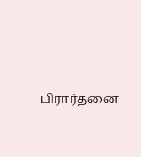பிரார்தனை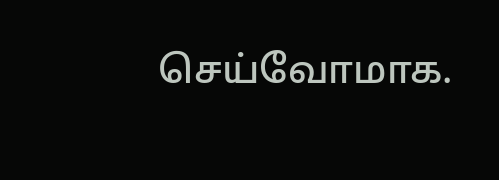செய்வோமாக.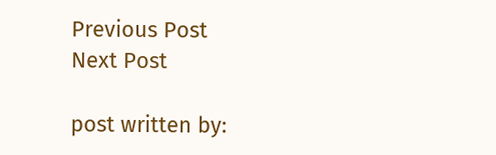Previous Post
Next Post

post written by: